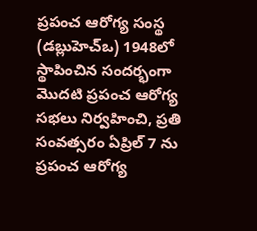ప్రపంచ ఆరోగ్య సంస్థ (డబ్లుహెచ్ఒ) 1948లో స్థాపించిన సందర్భంగా మొదటి ప్రపంచ ఆరోగ్య సభలు నిర్వహించి, ప్రతి సంవత్సరం ఏప్రిల్ 7 ను ప్రపంచ ఆరోగ్య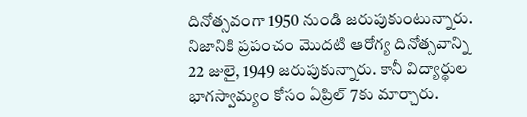దినోత్సవంగా 1950 నుండి జరుపుకుంటున్నారు. నిజానికి ప్రపంచం మొదటి ఆరోగ్య దినోత్సవాన్ని 22 జులై, 1949 జరుపుకున్నారు. కానీ విద్యార్థుల భాగస్వామ్యం కోసం ఏప్రిల్ 7కు మార్చారు.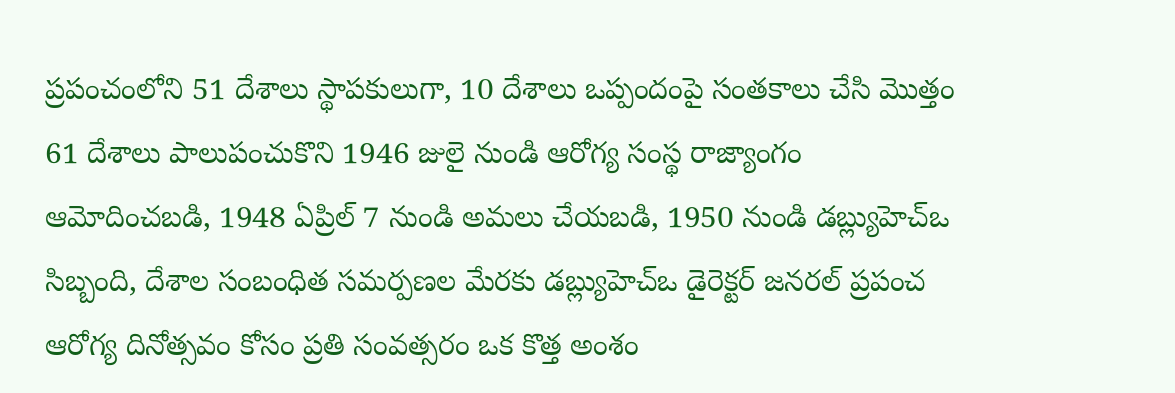ప్రపంచంలోని 51 దేశాలు స్థాపకులుగా, 10 దేశాలు ఒప్పందంపై సంతకాలు చేసి మొత్తం 61 దేశాలు పాలుపంచుకొని 1946 జులై నుండి ఆరోగ్య సంస్థ రాజ్యాంగం ఆమోదించబడి, 1948 ఏప్రిల్ 7 నుండి అమలు చేయబడి, 1950 నుండి డబ్ల్యుహెచ్ఒ సిబ్బంది, దేశాల సంబంధిత సమర్పణల మేరకు డబ్ల్యుహెచ్ఒ డైరెక్టర్ జనరల్ ప్రపంచ ఆరోగ్య దినోత్సవం కోసం ప్రతి సంవత్సరం ఒక కొత్త అంశం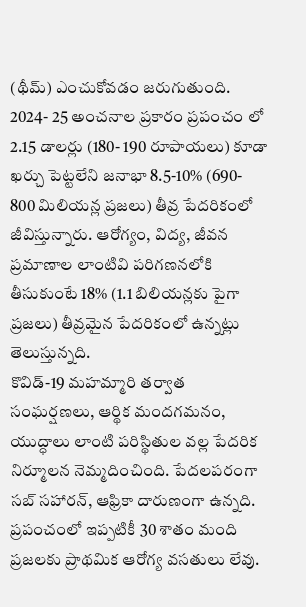(థీమ్) ఎంచుకోవడం జరుగుతుంది. 2024- 25 అంచనాల ప్రకారం ప్రపంచం లో 2.15 డాలర్లు (180- 190 రూపాయలు) కూడా ఖర్చు పెట్టలేని జనాభా 8.5-10% (690- 800 మిలియన్ల ప్రజలు) తీవ్ర పేదరికంలో జీవిస్తున్నారు. ఆరోగ్యం, విద్య, జీవన ప్రమాణాల లాంటివి పరిగణనలోకి తీసుకుంటే 18% (1.1 బిలియన్లకు పైగా ప్రజలు) తీవ్రమైన పేదరికంలో ఉన్నట్లు తెలుస్తున్నది.
కొవిడ్-19 మహమ్మారి తర్వాత సంఘర్షణలు, ఆర్థిక మందగమనం, యుద్ధాలు లాంటి పరిస్థితుల వల్ల పేదరిక నిర్మూలన నెమ్మదించింది. పేదలపరంగా సబ్ సహారన్, ఆఫ్రికా దారుణంగా ఉన్నది. ప్రపంచంలో ఇప్పటికీ 30 శాతం మంది ప్రజలకు ప్రాథమిక ఆరోగ్య వసతులు లేవు.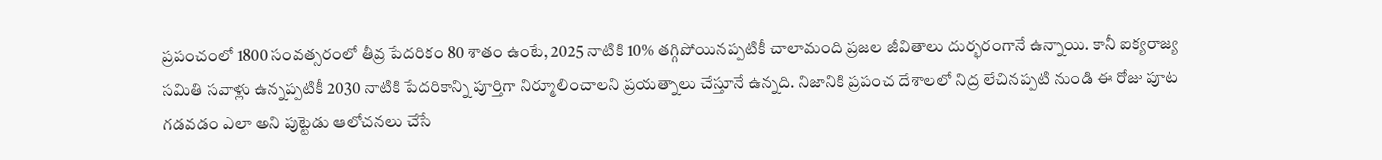ప్రపంచంలో 1800 సంవత్సరంలో తీవ్ర పేదరికం 80 శాతం ఉంటే, 2025 నాటికి 10% తగ్గిపోయినప్పటికీ చాలామంది ప్రజల జీవితాలు దుర్భరంగానే ఉన్నాయి. కానీ ఐక్యరాజ్య సమితి సవాళ్లు ఉన్నప్పటికీ 2030 నాటికి పేదరికాన్ని పూర్తిగా నిర్మూలించాలని ప్రయత్నాలు చేస్తూనే ఉన్నది. నిజానికి ప్రపంచ దేశాలలో నిద్ర లేచినప్పటి నుండి ఈ రోజు పూట గడవడం ఎలా అని పుట్టెడు ఆలోచనలు చేసే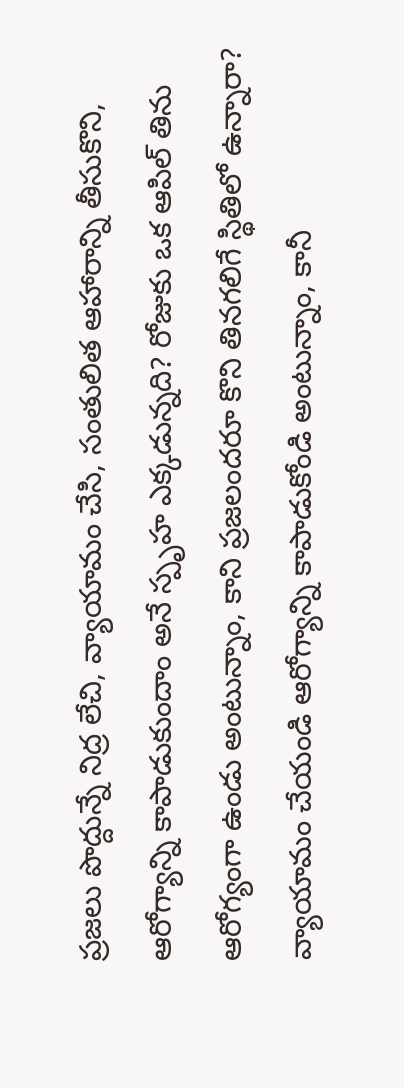ప్రజలు పొద్దున్నే నిద్ర లేచి, వ్యాయామం చేసి, సంతులిత ఆహారాన్ని తీసుకొని, ఆరోగ్యాన్ని కాపాడుకుందాం అనే స్పృహ ఎక్కడున్నది? రోజుకు ఒక ఆపిల్ తిను ఆరోగ్యంగా ఉండు అంటున్నాం, కాని ప్రజలందరూ కొని తినగలిగే స్థితిలో ఉన్నారా? వ్యాయామం చేయండి ఆరోగ్యాన్ని కాపాడుకోండి అంటున్నాం, కానీ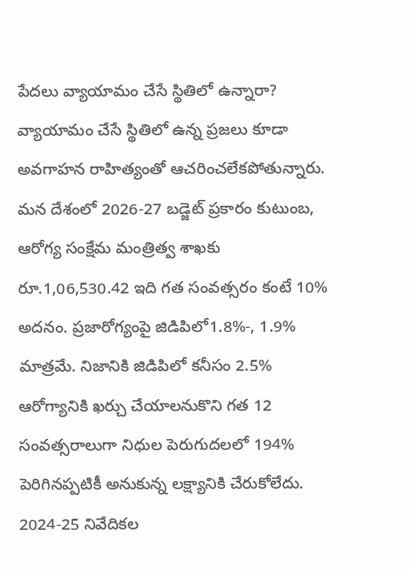పేదలు వ్యాయామం చేసే స్థితిలో ఉన్నారా? వ్యాయామం చేసే స్థితిలో ఉన్న ప్రజలు కూడా అవగాహన రాహిత్యంతో ఆచరించలేకపోతున్నారు.
మన దేశంలో 2026-27 బడ్జెట్ ప్రకారం కుటుంబ, ఆరోగ్య సంక్షేమ మంత్రిత్వ శాఖకు రూ.1,06,530.42 ఇది గత సంవత్సరం కంటే 10% అదనం. ప్రజారోగ్యంపై జిడిపిలో1.8%-, 1.9% మాత్రమే. నిజానికి జిడిపిలో కనీసం 2.5% ఆరోగ్యానికి ఖర్చు చేయాలనుకొని గత 12 సంవత్సరాలుగా నిధుల పెరుగుదలలో 194% పెరిగినప్పటికీ అనుకున్న లక్ష్యానికి చేరుకోలేదు. 2024-25 నివేదికల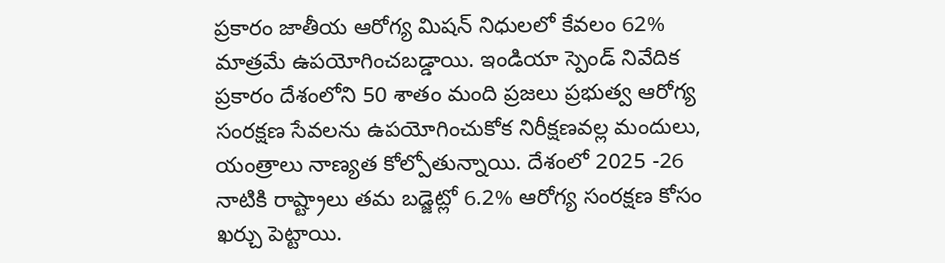ప్రకారం జాతీయ ఆరోగ్య మిషన్ నిధులలో కేవలం 62% మాత్రమే ఉపయోగించబడ్డాయి. ఇండియా స్పెండ్ నివేదిక ప్రకారం దేశంలోని 50 శాతం మంది ప్రజలు ప్రభుత్వ ఆరోగ్య సంరక్షణ సేవలను ఉపయోగించుకోక నిరీక్షణవల్ల మందులు, యంత్రాలు నాణ్యత కోల్పోతున్నాయి. దేశంలో 2025 -26 నాటికి రాష్ట్రాలు తమ బడ్జెట్లో 6.2% ఆరోగ్య సంరక్షణ కోసం ఖర్చు పెట్టాయి.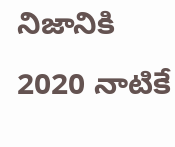నిజానికి 2020 నాటికే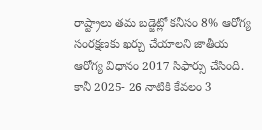రాష్ట్రాలు తమ బడ్జెట్లో కనీసం 8% ఆరోగ్య సంరక్షణకు ఖర్చు చేయాలని జాతీయ ఆరోగ్య విధానం 2017 సిఫార్సు చేసింది. కానీ 2025- 26 నాటికి కేవలం 3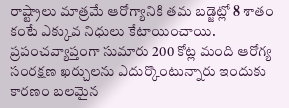రాష్ట్రాలు మాత్రమే ఆరోగ్యానికి తమ బడ్జెట్లో 8 శాతం కంటే ఎక్కువ నిధులు కేటాయించాయి.
ప్రపంచవ్యాప్తంగా సుమారు 200 కోట్ల మంది ఆరోగ్య సంరక్షణ ఖర్చులను ఎదుర్కొంటున్నారు ఇందుకు కారణం బలమైన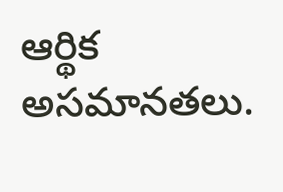ఆర్థిక అసమానతలు.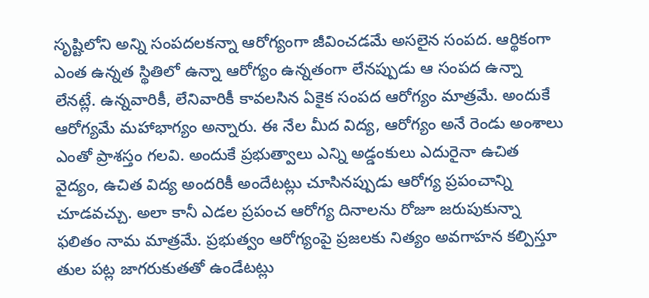సృష్టిలోని అన్ని సంపదలకన్నా ఆరోగ్యంగా జీవించడమే అసలైన సంపద. ఆర్థికంగా ఎంత ఉన్నత స్థితిలో ఉన్నా ఆరోగ్యం ఉన్నతంగా లేనప్పుడు ఆ సంపద ఉన్నా లేనట్లే. ఉన్నవారికీ, లేనివారికీ కావలసిన ఏకైక సంపద ఆరోగ్యం మాత్రమే. అందుకే ఆరోగ్యమే మహాభాగ్యం అన్నారు. ఈ నేల మీద విద్య, ఆరోగ్యం అనే రెండు అంశాలు ఎంతో ప్రాశస్తం గలవి. అందుకే ప్రభుత్వాలు ఎన్ని అడ్డంకులు ఎదురైనా ఉచిత వైద్యం, ఉచిత విద్య అందరికీ అందేటట్లు చూసినప్పుడు ఆరోగ్య ప్రపంచాన్ని చూడవచ్చు. అలా కానీ ఎడల ప్రపంచ ఆరోగ్య దినాలను రోజూ జరుపుకున్నా ఫలితం నామ మాత్రమే. ప్రభుత్వం ఆరోగ్యంపై ప్రజలకు నిత్యం అవగాహన కల్పిస్తూ తుల పట్ల జాగరుకుతతో ఉండేటట్లు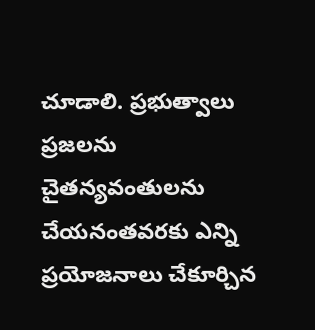చూడాలి. ప్రభుత్వాలు ప్రజలను చైతన్యవంతులను చేయనంతవరకు ఎన్ని ప్రయోజనాలు చేకూర్చిన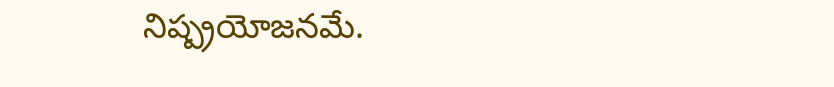నిష్ప్రయోజనమే.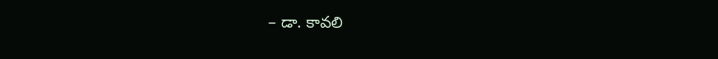– డా. కావలి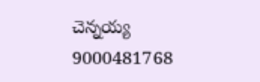చెన్నయ్య
9000481768